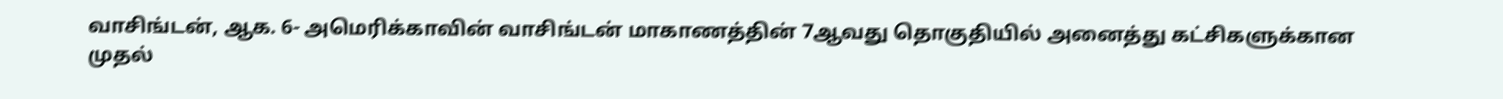வாசிங்டன், ஆக. 6- அமெரிக்காவின் வாசிங்டன் மாகாணத்தின் 7ஆவது தொகுதியில் அனைத்து கட்சிகளுக்கான முதல்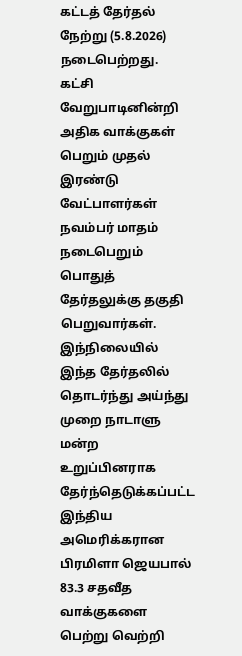கட்டத் தேர்தல் நேற்று (5.8.2026) நடைபெற்றது.
கட்சி வேறுபாடினின்றி அதிக வாக்குகள் பெறும் முதல் இரண்டு வேட்பாளர்கள் நவம்பர் மாதம் நடைபெறும் பொதுத் தேர்தலுக்கு தகுதி பெறுவார்கள்.
இந்நிலையில் இந்த தேர்தலில் தொடர்ந்து அய்ந்து முறை நாடாளு மன்ற உறுப்பினராக தேர்ந்தெடுக்கப்பட்ட இந்திய அமெரிக்கரான பிரமிளா ஜெயபால் 83.3 சதவீத வாக்குகளை பெற்று வெற்றி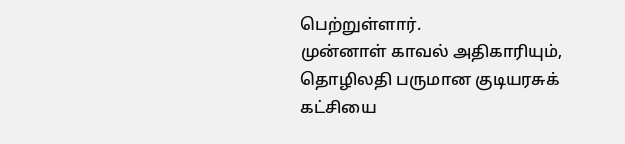பெற்றுள்ளார்.
முன்னாள் காவல் அதிகாரியும், தொழிலதி பருமான குடியரசுக் கட்சியை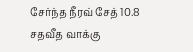சேர்ந்த நீரவ் சேத் 10.8 சதவீத வாக்கு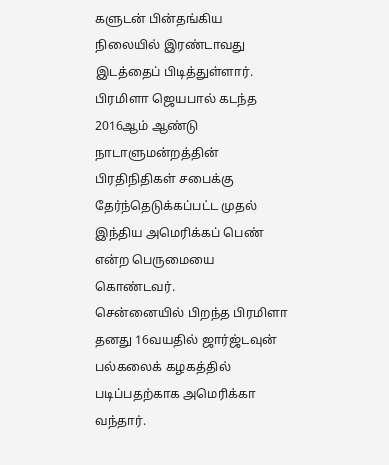களுடன் பின்தங்கிய நிலையில் இரண்டாவது இடத்தைப் பிடித்துள்ளார். பிரமிளா ஜெயபால் கடந்த 2016ஆம் ஆண்டு நாடாளுமன்றத்தின் பிரதிநிதிகள் சபைக்கு தேர்ந்தெடுக்கப்பட்ட முதல் இந்திய அமெரிக்கப் பெண் என்ற பெருமையை கொண்டவர்.
சென்னையில் பிறந்த பிரமிளா தனது 16வயதில் ஜார்ஜ்டவுன் பல்கலைக் கழகத்தில் படிப்பதற்காக அமெரிக்கா வந்தார்.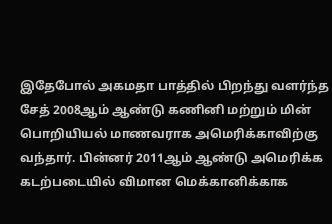இதேபோல் அகமதா பாத்தில் பிறந்து வளர்ந்த சேத் 2008ஆம் ஆண்டு கணினி மற்றும் மின் பொறியியல் மாணவராக அமெரிக்காவிற்கு வந்தார். பின்னர் 2011ஆம் ஆண்டு அமெரிக்க கடற்படையில் விமான மெக்கானிக்காக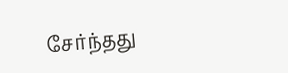சேர்ந்தது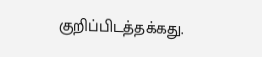குறிப்பிடத்தக்கது.